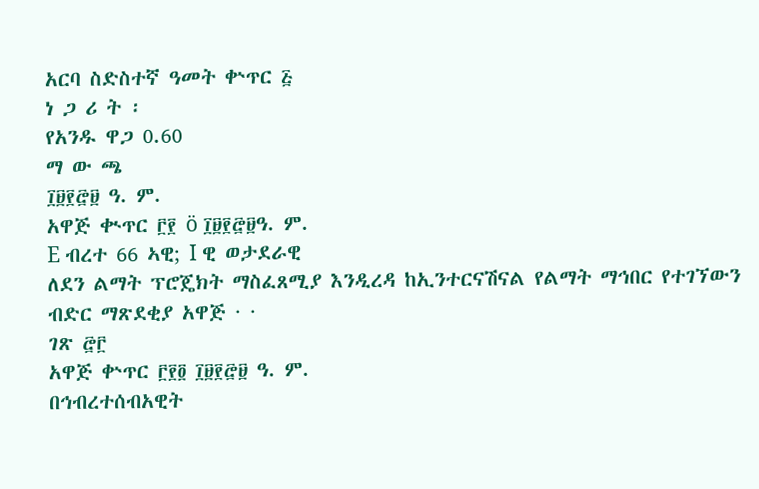አርባ ስድስተኛ ዓመት ቍጥር ፭
ነ ጋ ሪ ት ፡
የአንዱ ዋጋ 0.60
ማ ው ጫ
፲፱፻፸፱ ዓ. ም.
አዋጅ ቊጥር ፫፻ ö ፲፱፻፸፱ዓ. ም.
E ብረተ 66 ኣዊ; I ዊ ወታደራዊ
ለደን ልማት ፕሮጄክት ማስፈጸሚያ እንዲረዳ ከኢንተርናሽናል የልማት ማኅበር የተገኘውን ብድር ማጽደቂያ አዋጅ · ·
ገጽ ፸፫
አዋጅ ቍጥር ፫፻፬ ፲፱፻፸፱ ዓ. ም.
በኅብረተሰብአዊት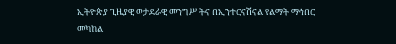ኢትዮጵያ ጊዜያዊ ወታደራዊ መንግሥ ትና በኢንተርናሽናል የልማት ማኅበር መካከል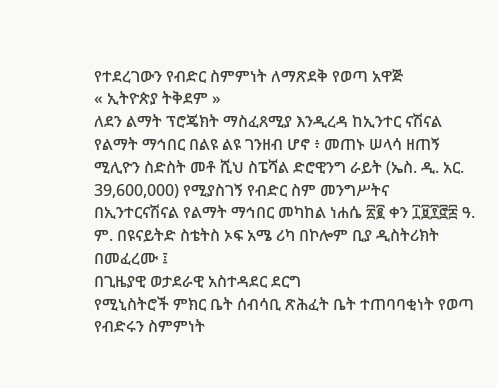የተደረገውን የብድር ስምምነት ለማጽደቅ የወጣ አዋጅ
« ኢትዮጵያ ትቅደም »
ለደን ልማት ፕሮጄክት ማስፈጸሚያ እንዲረዳ ከኢንተር ናሽናል የልማት ማኅበር በልዩ ልዩ ገንዘብ ሆኖ ፥ መጠኑ ሠላሳ ዘጠኝ ሚሊዮን ስድስት መቶ ሺህ ስፔሻል ድሮዊንግ ራይት (ኤስ. ዲ. አር. 39,600,000) የሚያስገኝ የብድር ስም መንግሥትና በኢንተርናሽናል የልማት ማኅበር መካከል ነሐሴ ፳፪ ቀን ፲፱፻፸፰ ዓ. ም. በዩናይትድ ስቴትስ ኦፍ አሜ ሪካ በኮሎም ቢያ ዲስትሪክት በመፈረሙ ፤
በጊዜያዊ ወታደራዊ አስተዳደር ደርግ
የሚኒስትሮች ምክር ቤት ሰብሳቢ ጽሕፈት ቤት ተጠባባቂነት የወጣ
የብድሩን ስምምነት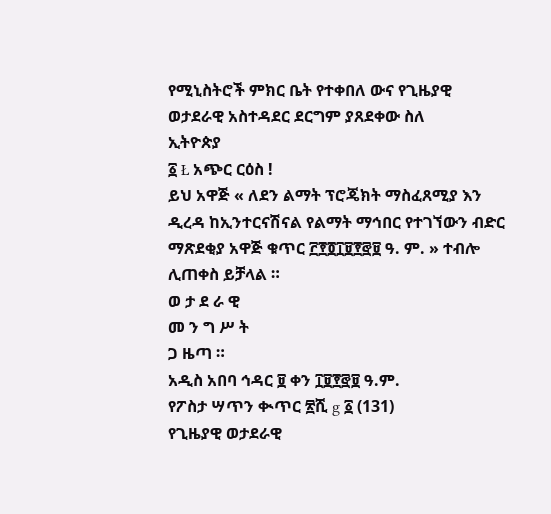የሚኒስትሮች ምክር ቤት የተቀበለ ውና የጊዜያዊ ወታደራዊ አስተዳደር ደርግም ያጸደቀው ስለ
ኢትዮጵያ
፩ Ł አጭር ርዕስ !
ይህ አዋጅ « ለደን ልማት ፕሮጄክት ማስፈጸሚያ እን ዲረዳ ከኢንተርናሽናል የልማት ማኅበር የተገኘውን ብድር ማጽደቂያ አዋጅ ቁጥር ፫፻፬፲፱፻፸፱ ዓ. ም. » ተብሎ ሊጠቀስ ይቻላል ።
ወ ታ ደ ራ ዊ
መ ን ግ ሥ ት
ጋ ዜጣ ።
አዲስ አበባ ኅዳር ፱ ቀን ፲፱፻፸፱ ዓ.ም.
የፖስታ ሣጥን ቊጥር ፳ሺ g ፩ (131)
የጊዜያዊ ወታደራዊ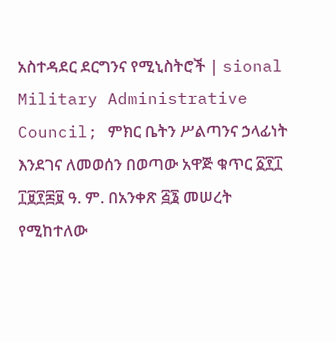አስተዳደር ደርግንና የሚኒስትሮች | sional Military Administrative Council; ምክር ቤትን ሥልጣንና ኃላፊነት እንደገና ለመወሰን በወጣው አዋጅ ቁጥር ፩፻፲ ፲፱፻፷፱ ዓ. ም. በአንቀጽ ፭፮ መሠረት የሚከተለው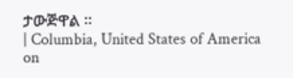ታውጅዋል ።
| Columbia, United States of America on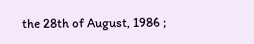the 28th of August, 1986 ;